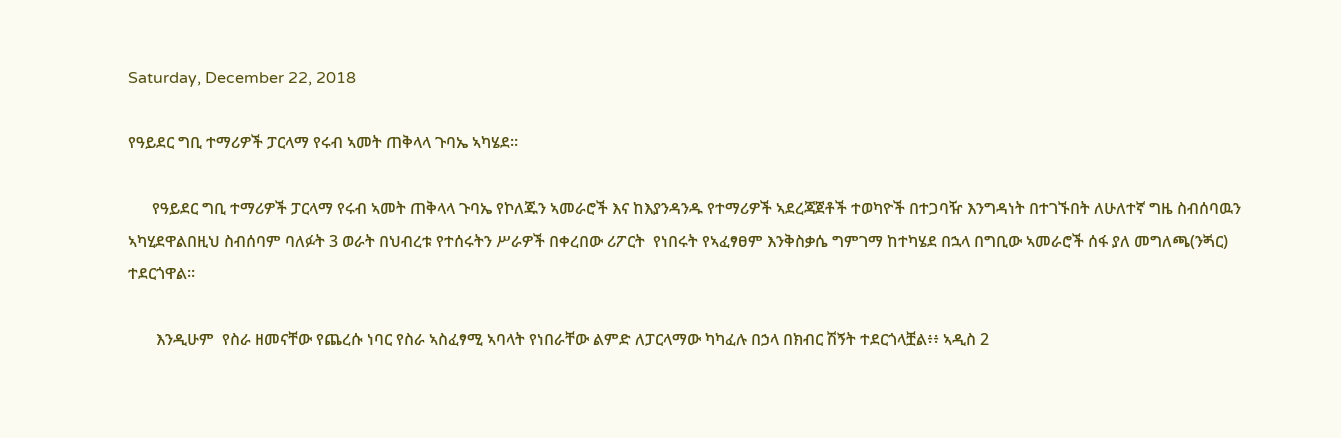Saturday, December 22, 2018

የዓይደር ግቢ ተማሪዎች ፓርላማ የሩብ ኣመት ጠቅላላ ጉባኤ ኣካሄደ።

      የዓይደር ግቢ ተማሪዎች ፓርላማ የሩብ ኣመት ጠቅላላ ጉባኤ የኮለጁን ኣመራሮች እና ከእያንዳንዱ የተማሪዎች ኣደረጃጀቶች ተወካዮች በተጋባዥ እንግዳነት በተገኙበት ለሁለተኛ ግዜ ስብሰባዉን ኣካሂደዋልበዚህ ስብሰባም ባለፉት 3 ወራት በህብረቱ የተሰሩትን ሥራዎች በቀረበው ሪፖርት  የነበሩት የኣፈፃፀም እንቅስቃሴ ግምገማ ከተካሄደ በኋላ በግቢው ኣመራሮች ሰፋ ያለ መግለጫ(ንጝር) ተደርጎዋል።

       እንዲሁም  የስራ ዘመናቸው የጨረሱ ነባር የስራ ኣስፈፃሚ ኣባላት የነበራቸው ልምድ ለፓርላማው ካካፈሉ በኃላ በክብር ሽኝት ተደርጎላቿል፥፥ ኣዲስ 2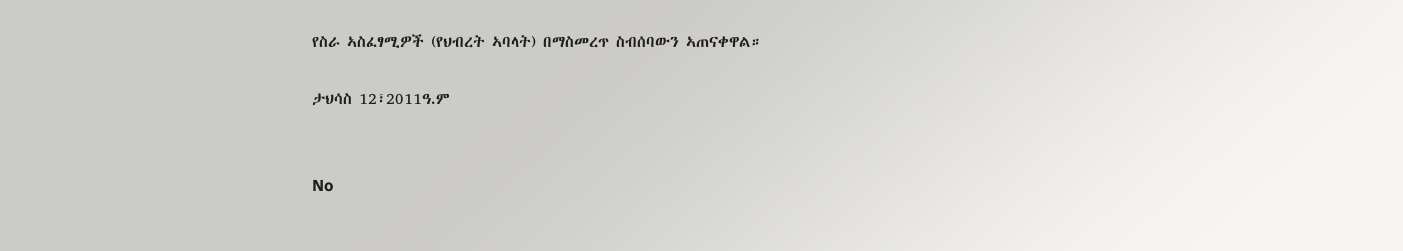የስራ ኣስፈፃሚዎች (የህብረት ኣባላት) በማስመረጥ ስብሰባውን ኣጠናቀዋል።

ታህሳስ 12፣2011ዓ.ም


No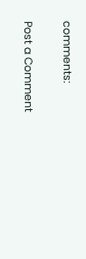comments:

Post a Comment